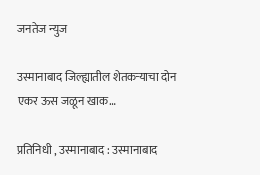जनतेज न्युज

उस्मानाबाद जिल्ह्यातील शेतकऱ्याचा दोन एकर ऊस जळून खाक…

प्रतिनिधी , उस्मानाबाद : उस्मानाबाद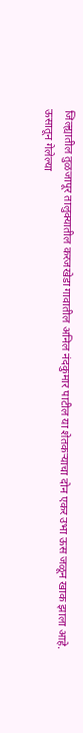जिल्ह्यातील तुळजापूर तालुक्यातील करजखेडा गावातील अनिल नंदकुमार पाटील या शेतकऱ्याचा दोन एकर उभा ऊस जळून खाक झाला आहे.
ऊसातून गेलेल्या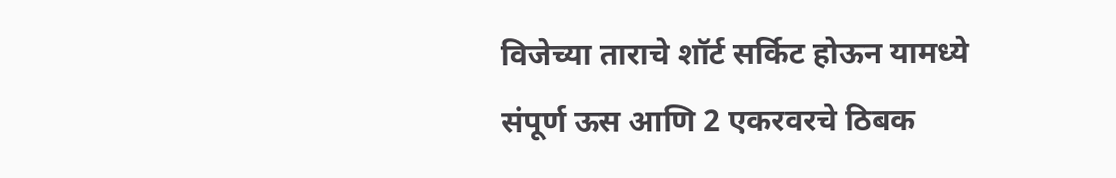विजेच्या ताराचे शॉर्ट सर्किट होऊन यामध्ये संपूर्ण ऊस आणि 2 एकरवरचे ठिबक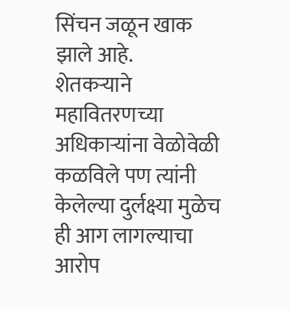सिंचन जळून खाक झाले आहे.
शेतकऱ्याने महावितरणच्या अधिकाऱ्यांना वेळोवेळी कळविले पण त्यांनी केलेल्या दुर्लक्ष्या मुळेच ही आग लागल्याचा आरोप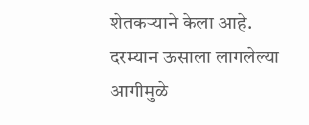शेतकऱ्याने केला आहे.
दरम्यान ऊसाला लागलेल्या आगीमुळे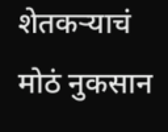शेतकऱ्याचं मोठं नुकसान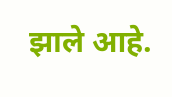झाले आहे.